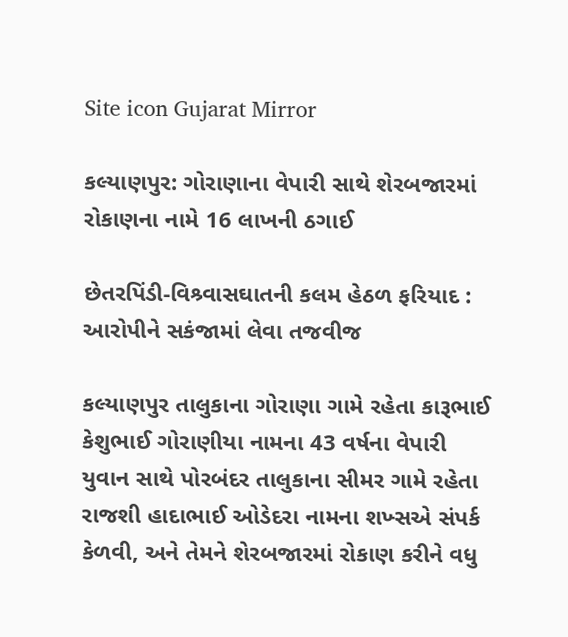Site icon Gujarat Mirror

કલ્યાણપુર: ગોરાણાના વેપારી સાથે શેરબજારમાં રોકાણના નામે 16 લાખની ઠગાઈ

છેતરપિંડી-વિશ્ર્વાસઘાતની કલમ હેઠળ ફરિયાદ : આરોપીને સકંજામાં લેવા તજવીજ

કલ્યાણપુર તાલુકાના ગોરાણા ગામે રહેતા કારૂભાઈ કેશુભાઈ ગોરાણીયા નામના 43 વર્ષના વેપારી યુવાન સાથે પોરબંદર તાલુકાના સીમર ગામે રહેતા રાજશી હાદાભાઈ ઓડેદરા નામના શખ્સએ સંપર્ક કેળવી, અને તેમને શેરબજારમાં રોકાણ કરીને વધુ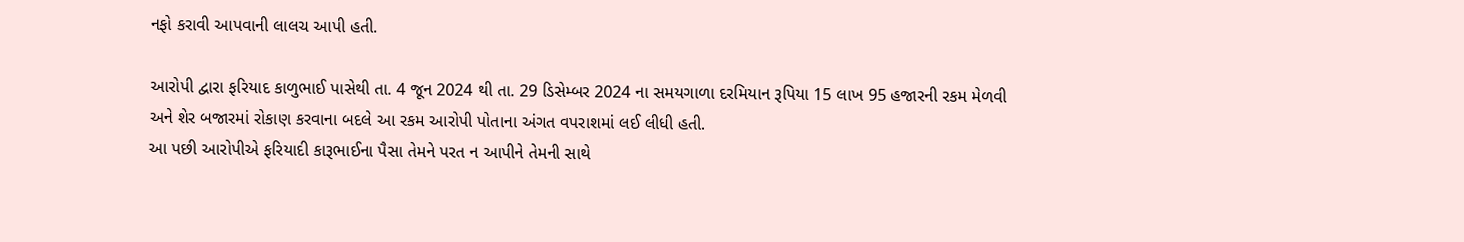નફો કરાવી આપવાની લાલચ આપી હતી.

આરોપી દ્વારા ફરિયાદ કાળુભાઈ પાસેથી તા. 4 જૂન 2024 થી તા. 29 ડિસેમ્બર 2024 ના સમયગાળા દરમિયાન રૂપિયા 15 લાખ 95 હજારની રકમ મેળવી અને શેર બજારમાં રોકાણ કરવાના બદલે આ રકમ આરોપી પોતાના અંગત વપરાશમાં લઈ લીધી હતી.
આ પછી આરોપીએ ફરિયાદી કારૂભાઈના પૈસા તેમને પરત ન આપીને તેમની સાથે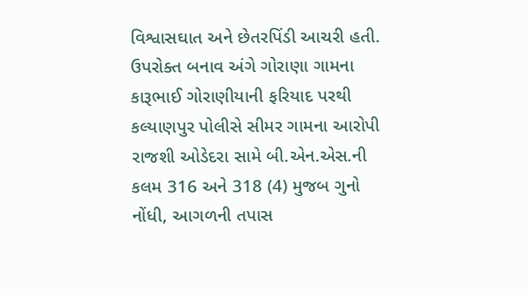વિશ્વાસઘાત અને છેતરપિંડી આચરી હતી. ઉપરોક્ત બનાવ અંગે ગોરાણા ગામના કારૂભાઈ ગોરાણીયાની ફરિયાદ પરથી કલ્યાણપુર પોલીસે સીમર ગામના આરોપી રાજશી ઓડેદરા સામે બી.એન.એસ.ની કલમ 316 અને 318 (4) મુજબ ગુનો નોંધી, આગળની તપાસ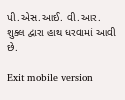પી.એસ.આઈ. વી.આર. શુક્લ દ્વારા હાથ ધરવામાં આવી છે.

Exit mobile version